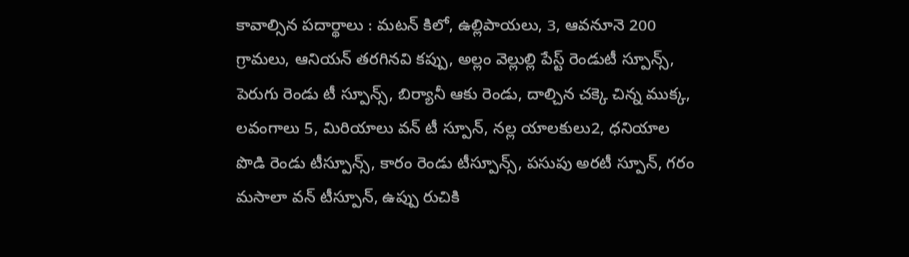కావాల్సిన పదార్థాలు : మటన్ కిలో, ఉల్లిపాయలు, 3, ఆవనూనె 200 గ్రామలు, ఆనియన్ తరగినవి కప్పు, అల్లం వెల్లుల్లి పేస్ట్ రెండుటీ స్పూన్స్, పెరుగు రెండు టీ స్పూన్స్, బిర్యానీ ఆకు రెండు, దాల్చిన చక్కె చిన్న ముక్క, లవంగాలు 5, మిరియాలు వన్ టీ స్పూన్, నల్ల యాలకులు2, ధనియాల పొడి రెండు టీస్పూన్స్, కారం రెండు టీస్పూన్స్, పసుపు అరటీ స్పూన్, గరం మసాలా వన్ టీస్పూన్, ఉప్పు రుచికి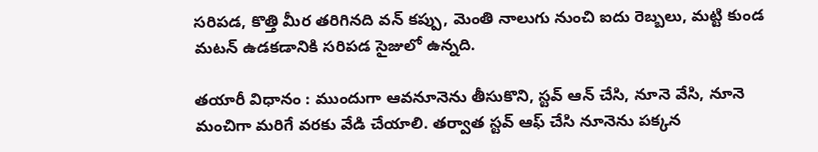సరిపడ, కొత్తి మీర తరిగినది వన్ కప్పు, మెంతి నాలుగు నుంచి ఐదు రెబ్బలు, మట్టి కుండ మటన్ ఉడకడానికి సరిపడ సైజులో ఉన్నది.

తయారీ విధానం : ముందుగా ఆవనూనెను తీసుకొని, స్టవ్ ఆన్ చేసి, నూనె వేసి, నూనె మంచిగా మరిగే వరకు వేడి చేయాలి. తర్వాత స్టవ్ ఆఫ్ చేసి నూనెను పక్కన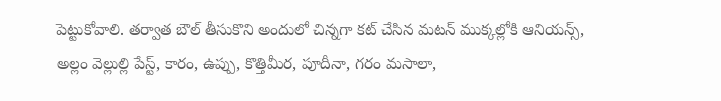పెట్టుకోవాలి. తర్వాత బౌల్ తీసుకొని అందులో చిన్నగా కట్ చేసిన మటన్ ముక్కల్లోకి ఆనియన్స్, అల్లం వెల్లుల్లి పేస్ట్, కారం, ఉప్పు, కొత్తిమీర, పూదీనా, గరం మసాలా,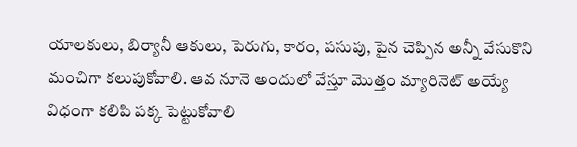యాలకులు, బిర్యానీ ఆకులు, పెరుగు, కారం, పసుపు, పైన చెప్పిన అన్నీ వేసుకొని మంచిగా కలుపుకోవాలి. ఆవ నూనె అందులో వేస్తూ మొత్తం మ్యారినెట్ అయ్యే విధంగా కలిపి పక్క పెట్టుకోవాలి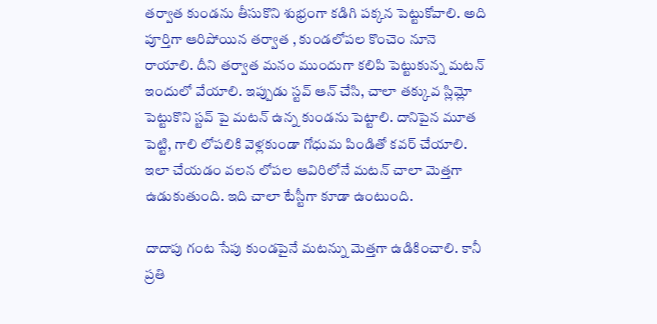తర్వాత కుండను తీసుకొని శుభ్రంగా కడిగి పక్కన పెట్టుకోవాలి. అది పూర్తిగా ఆరిపోయిన తర్వాత , కుండలోపల కొంచెం నూనె రాయాలి. దీని తర్వాత మనం ముందుగా కలిపి పెట్టుకున్న మటన్ ఇందులో వేయాలి. ఇప్పుడు స్టవ్ ఆన్ చేసి, చాలా తక్కువ స్లిమ్లో పెట్టుకొని స్టవ్ పై మటన్ ఉన్న కుండను పెట్టాలి. దానిపైన మూత పెట్టి, గాలి లోపలికి వెళ్లకుండా గోధుమ పిండితో కవర్ చేయాలి. ఇలా చేయడం వలన లోపల ఆవిరిలోనే మటన్ చాలా మెత్తగా ఉడుకుతుంది. ఇది చాలా టేస్టీగా కూడా ఉంటుంది.

దాదాపు గంట సేపు కుండపైనే మటన్ను మెత్తగా ఉడికించాలి. కానీ ప్రతి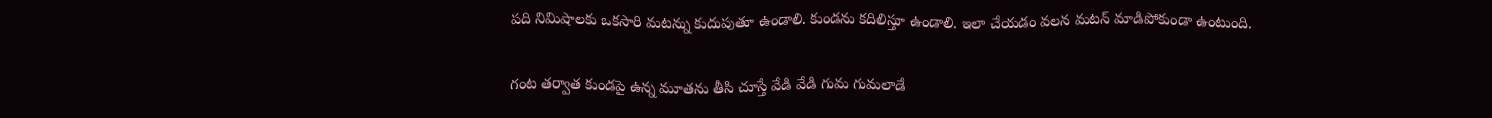పది నిమిషాలకు ఒకసారి మటన్ను కుదుపుతూ ఉండాలి. కుండను కదిలిస్తూ ఉండాలి. ఇలా చేయడం వలన మటన్ మాడిపోకుండా ఉంటుంది.

గంట తర్వాత కుండపై ఉన్న మూతను తీసి చూస్తే వేడి వేడి గుమ గుమలాడే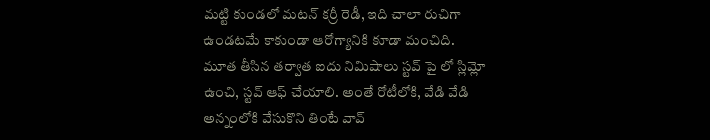మట్టి కుండలో మటన్ కర్రీ రెడీ, ఇది చాలా రుచిగా ఉండటమే కాకుండా ఆరోగ్యానికి కూడా మంచిది. మూత తీసిన తర్వాత ఐదు నిమిషాలు స్టవ్ పై లో స్లిమ్లో ఉంచి, స్టవ్ ఆఫ్ చేయాలి. అంతే రోటీలోకి, వేడి వేడి అన్నంలోకి వేసుకొని తింటే వావ్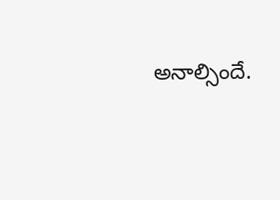అనాల్సిందే.